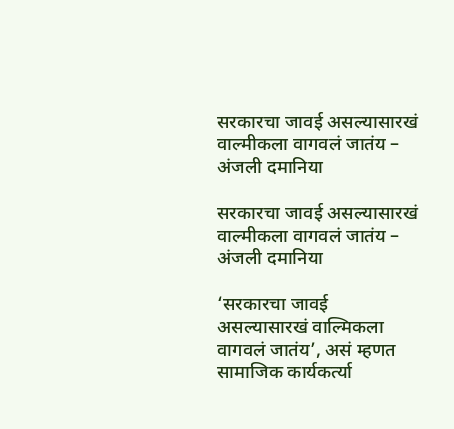सरकारचा जावई असल्यासारखं वाल्मीकला वागवलं जातंय – अंजली दमानिया

सरकारचा जावई असल्यासारखं वाल्मीकला वागवलं जातंय – अंजली दमानिया

‘सरकारचा जावई असल्यासारखं वाल्मिकला वागवलं जातंय’, असं म्हणत सामाजिक कार्यकर्त्या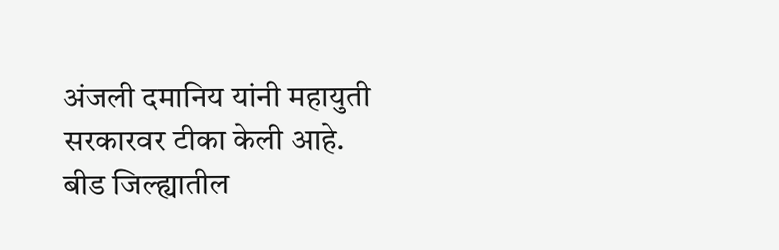अंजली दमानिय यांनी महायुती सरकारवर टीका केली आहे. बीड जिल्ह्यातील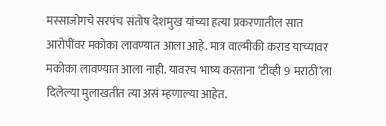मस्साजोगचे सरपंच संतोष देशमुख यांच्या हत्या प्रकरणातील सात आरोपींवर मकोका लावण्यात आला आहे. मात्र वाल्मीकी कराड याच्यावर मकोका लावण्यात आला नाही. यावरच भाष्य करताना ‘टीव्ही 9 मराठी’ला दिलेल्या मुलाखतीत त्या असं म्हणाल्या आहेत.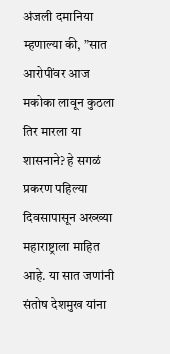अंजली दमानिया म्हणाल्या की, ”सात आरोपींवर आज मकोका लावून कुठला तिर मारला या शासनाने? हे सगळं प्रकरण पहिल्या दिवसापासून अख्ख्या महाराष्ट्राला माहित आहे. या सात जणांनी संतोष देशमुख यांना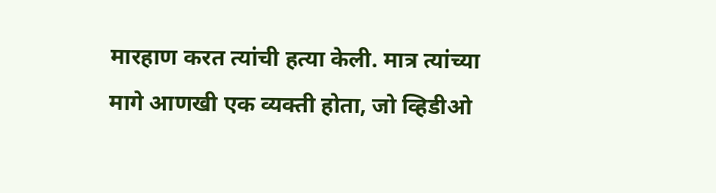मारहाण करत त्यांची हत्या केली. मात्र त्यांच्या मागे आणखी एक व्यक्ती होता, जो व्हिडीओ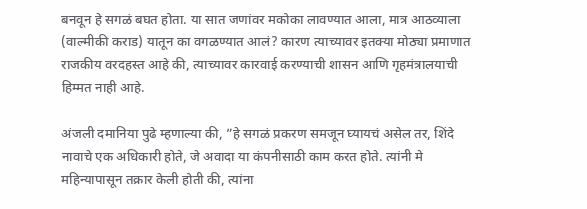बनवून हे सगळं बघत होता. या सात जणांवर मकोका लावण्यात आला, मात्र आठव्याला (वाल्मीकी कराड) यातून का वगळण्यात आलं? कारण त्याच्यावर इतक्या मोठ्या प्रमाणात राजकीय वरदहस्त आहे की, त्याच्यावर कारवाई करण्याची शासन आणि गृहमंत्रालयाची हिम्मत नाही आहे.

अंजली दमानिया पुढे म्हणाल्या की, ”हे सगळं प्रकरण समजून घ्यायचं असेल तर, शिंदे नावाचे एक अधिकारी होते, जे अवादा या कंपनीसाठी काम करत होते. त्यांनी मे महिन्यापासून तक्रार केली होती की, त्यांना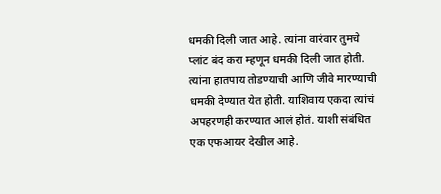धमकी दिली जात आहे. त्यांना वारंवार तुमचे प्लांट बंद करा म्हणून धमकी दिली जात होती. त्यांना हातपाय तोडण्याची आणि जीवे मारण्याची धमकी देण्यात येत होती. याशिवाय एकदा त्यांचं अपहरणही करण्यात आलं होतं. याशी संबंधित एक एफआयर देखील आहे.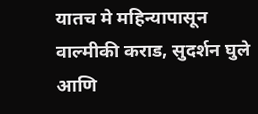यातच मे महिन्यापासून वाल्मीकी कराड, सुदर्शन घुले आणि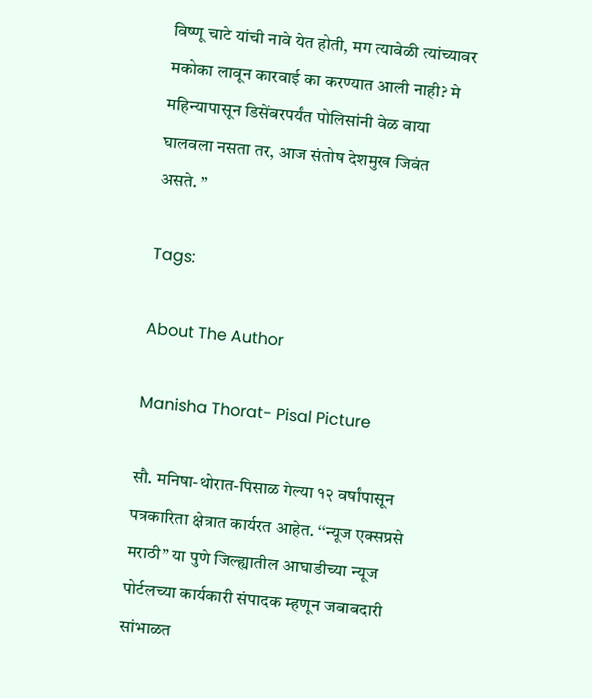विष्णू चाटे यांची नावे येत होती, मग त्यावेळी त्यांच्यावर मकोका लावून कारवाई का करण्यात आली नाही? मे महिन्यापासून डिसेंबरपर्यंत पोलिसांनी वेळ वाया घालवला नसता तर, आज संतोष देशमुख जिवंत असते. ”

Tags:

About The Author

Manisha Thorat- Pisal Picture

सौ. मनिषा-थोरात-पिसाळ गेल्या १२ वर्षांपासून पत्रकारिता क्षेत्रात कार्यरत आहेत. ‘‘न्यूज एक्सप्रसे मराठी’’ या पुणे जिल्ह्यातील आघाडीच्या न्यूज पोर्टलच्या कार्यकारी संपादक म्हणून जबाबदारी सांभाळत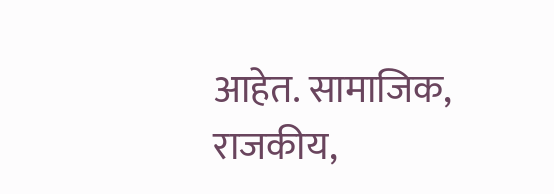आहेत. सामाजिक, राजकीय,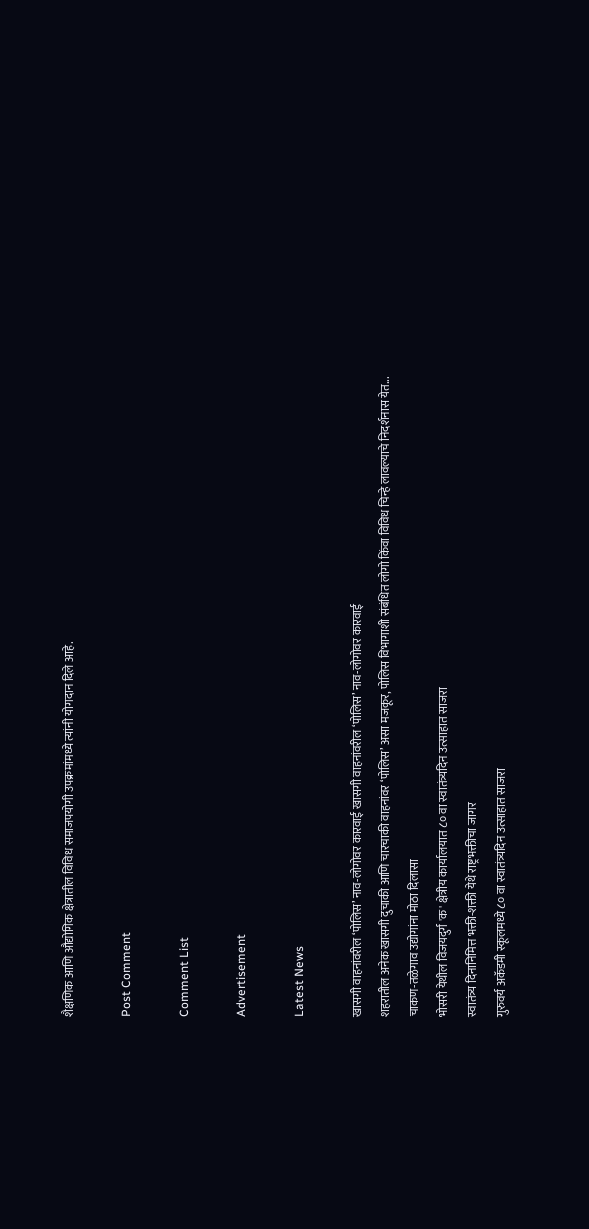शैक्षणिक आणि औद्योगिक क्षेत्रातील विविध समाजपयोगी उपक्रमांमध्ये त्यांनी योगदान दिले आहे.

Post Comment

Comment List

Advertisement

Latest News

खासगी वाहनांवरील ‘पोलिस’ नाव-लोगोवर कारवाई खासगी वाहनांवरील ‘पोलिस’ नाव-लोगोवर कारवाई
शहरातील अनेक खासगी दुचाकी आणि चारचाकी वाहनांवर ‘पोलिस’ असा मजकूर, पोलिस विभागाशी संबंधित लोगो किंवा विविध चिन्हे लावल्याचे निदर्शनास येत...
चाकण-तळेगाव उद्योगांना मोठा दिलासा
भोसरी येथील विजयदुर्ग 'क' क्षेत्रीय कार्यालयात ८० वा स्वातंत्र्यदिन उत्साहात साजरा
स्वातंत्र्य दिनानिमित्त भक्ती-शक्ती येथे राष्ट्रभक्तीचा जागर
गुरुवर्य अकॅडमी स्कूलमध्ये ८० वा स्वातंत्र्यदिन उत्साहात साजरा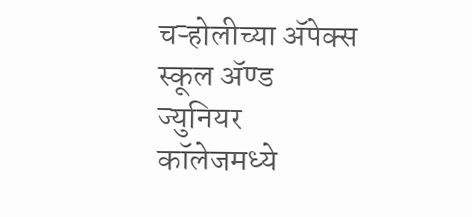चऱ्होलीच्या अ‍ॅपेक्स स्कूल अ‍ॅण्ड ज्युनियर कॉलेजमध्ये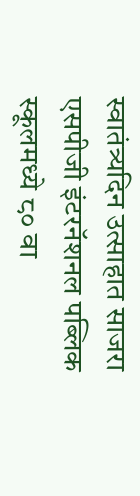स्वातंत्र्यदिन उत्साहात साजरा
एसपीजी इंटरनॅशनल पब्लिक स्कूलमध्ये ८० वा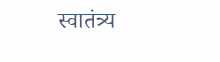स्वातंत्र्य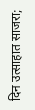दिन उत्साहात साजरा;